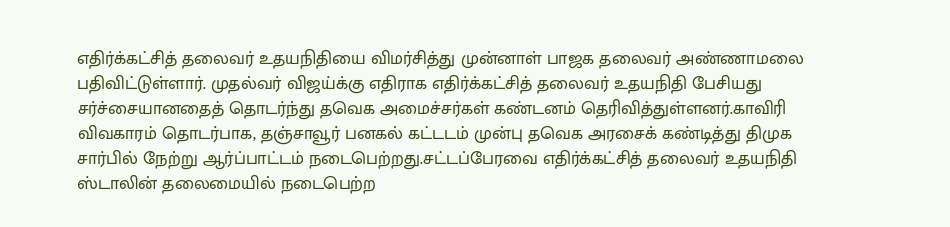எதிர்க்கட்சித் தலைவர் உதயநிதியை விமர்சித்து முன்னாள் பாஜக தலைவர் அண்ணாமலை பதிவிட்டுள்ளார். முதல்வர் விஜய்க்கு எதிராக எதிர்க்கட்சித் தலைவர் உதயநிதி பேசியது சர்ச்சையானதைத் தொடர்ந்து தவெக அமைச்சர்கள் கண்டனம் தெரிவித்துள்ளனர்.காவிரி விவகாரம் தொடர்பாக, தஞ்சாவூர் பனகல் கட்டடம் முன்பு தவெக அரசைக் கண்டித்து திமுக சார்பில் நேற்று ஆர்ப்பாட்டம் நடைபெற்றது.சட்டப்பேரவை எதிர்க்கட்சித் தலைவர் உதயநிதி ஸ்டாலின் தலைமையில் நடைபெற்ற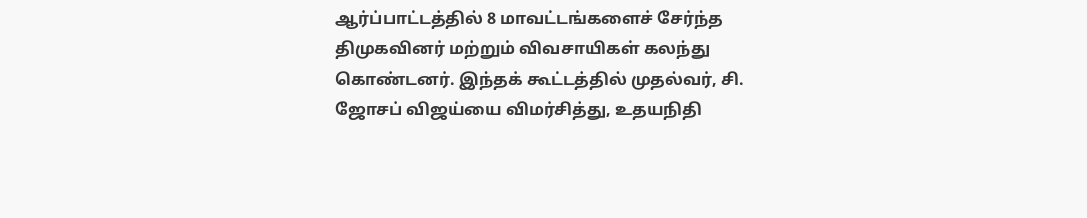ஆர்ப்பாட்டத்தில் 8 மாவட்டங்களைச் சேர்ந்த திமுகவினர் மற்றும் விவசாயிகள் கலந்து கொண்டனர். இந்தக் கூட்டத்தில் முதல்வர், சி. ஜோசப் விஜய்யை விமர்சித்து, உதயநிதி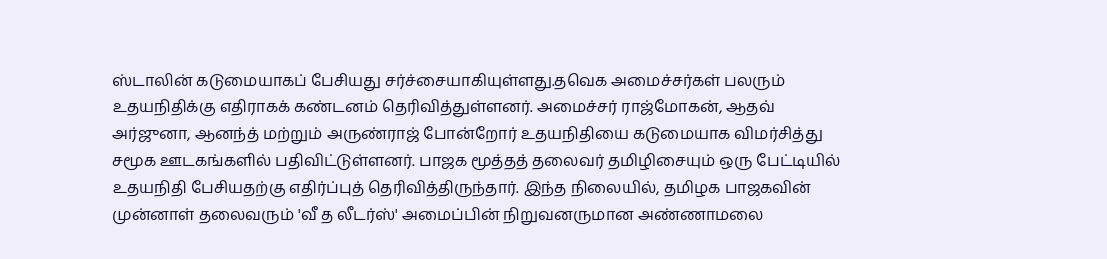ஸ்டாலின் கடுமையாகப் பேசியது சர்ச்சையாகியுள்ளது.தவெக அமைச்சர்கள் பலரும் உதயநிதிக்கு எதிராகக் கண்டனம் தெரிவித்துள்ளனர். அமைச்சர் ராஜ்மோகன், ஆதவ் அர்ஜுனா, ஆனந்த் மற்றும் அருண்ராஜ் போன்றோர் உதயநிதியை கடுமையாக விமர்சித்து சமூக ஊடகங்களில் பதிவிட்டுள்ளனர். பாஜக மூத்தத் தலைவர் தமிழிசையும் ஒரு பேட்டியில் உதயநிதி பேசியதற்கு எதிர்ப்புத் தெரிவித்திருந்தார். இந்த நிலையில், தமிழக பாஜகவின் முன்னாள் தலைவரும் 'வீ த லீடர்ஸ்' அமைப்பின் நிறுவனருமான அண்ணாமலை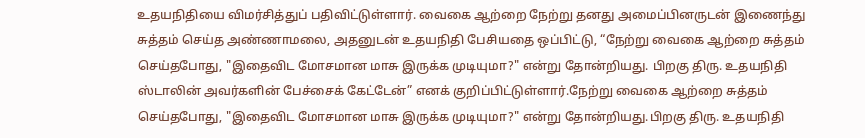உதயநிதியை விமர்சித்துப் பதிவிட்டுள்ளார். வைகை ஆற்றை நேற்று தனது அமைப்பினருடன் இணைந்து சுத்தம் செய்த அண்ணாமலை, அதனுடன் உதயநிதி பேசியதை ஒப்பிட்டு, “நேற்று வைகை ஆற்றை சுத்தம் செய்தபோது, "இதைவிட மோசமான மாசு இருக்க முடியுமா?" என்று தோன்றியது. பிறகு திரு. உதயநிதி ஸ்டாலின் அவர்களின் பேச்சைக் கேட்டேன்” எனக் குறிப்பிட்டுள்ளார்.நேற்று வைகை ஆற்றை சுத்தம் செய்தபோது, "இதைவிட மோசமான மாசு இருக்க முடியுமா?" என்று தோன்றியது.பிறகு திரு. உதயநிதி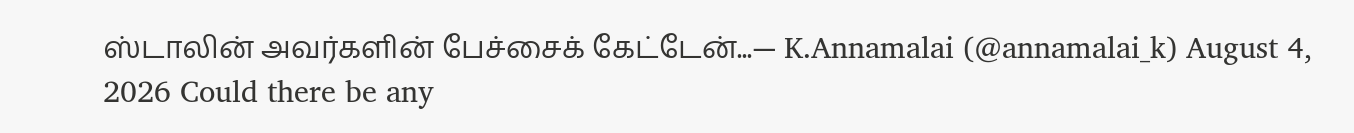ஸ்டாலின் அவர்களின் பேச்சைக் கேட்டேன்...— K.Annamalai (@annamalai_k) August 4, 2026 Could there be any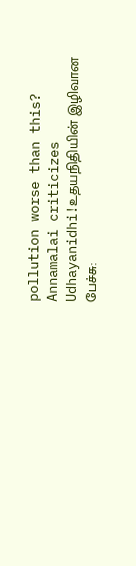pollution worse than this? Annamalai criticizes Udhayanidhi!உதயநிதியின் இழிவான பேச்சு: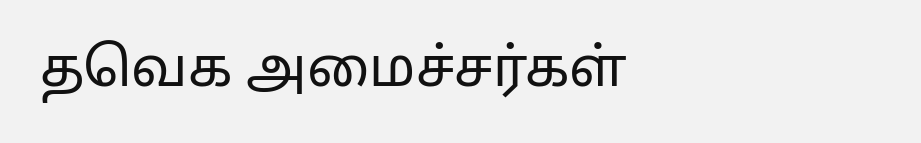தவெக அமைச்சர்கள்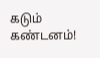கடும் கண்டனம்!